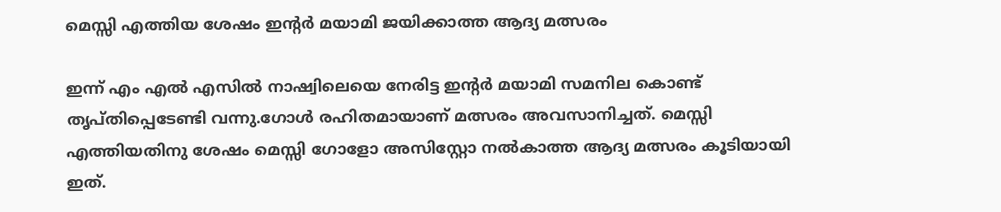മെസ്സി എത്തിയ ശേഷം ഇന്റര്‍ മയാമി ജയിക്കാത്ത ആദ്യ മത്സരം

ഇന്ന് എം എല്‍ എസില്‍ നാഷ്വിലെയെ നേരിട്ട ഇന്റര്‍ മയാമി സമനില കൊണ്ട് തൃപ്തിപ്പെടേണ്ടി വന്നു.ഗോള്‍ രഹിതമായാണ് മത്സരം അവസാനിച്ചത്. മെസ്സി എത്തിയതിനു ശേഷം മെസ്സി ഗോളോ അസിസ്റ്റോ നല്‍കാത്ത ആദ്യ മത്സരം കൂടിയായി ഇത്.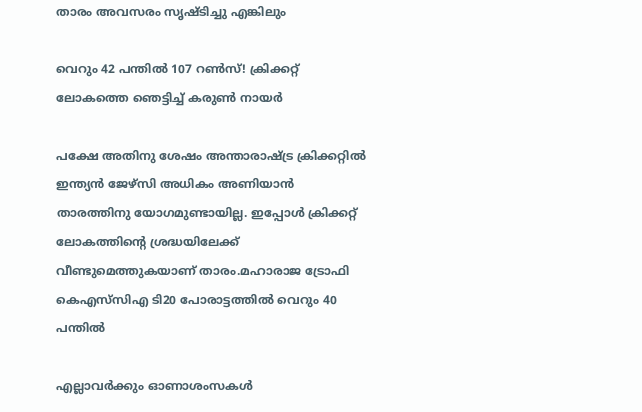താരം അവസരം സൃഷ്ടിച്ചു എങ്കിലും

വെറും 42 പന്തില്‍ 107 റണ്‍സ്! ക്രിക്കറ്റ് ലോകത്തെ ഞെട്ടിച്ച്‌ കരുണ്‍ നായര്‍

പക്ഷേ അതിനു ശേഷം അന്താരാഷ്ട്ര ക്രിക്കറ്റില്‍ ഇന്ത്യന്‍ ജേഴ്‌സി അധികം അണിയാന്‍ താരത്തിനു യോഗമുണ്ടായില്ല. ഇപ്പോള്‍ ക്രിക്കറ്റ് ലോകത്തിന്റെ ശ്രദ്ധയിലേക്ക് വീണ്ടുമെത്തുകയാണ് താരം.മഹാരാജ ട്രോഫി കെഎസ്‌സിഎ ടി20 പോരാട്ടത്തില്‍ വെറും 40 പന്തില്‍

എല്ലാവര്‍ക്കും ഓണാശംസകള്‍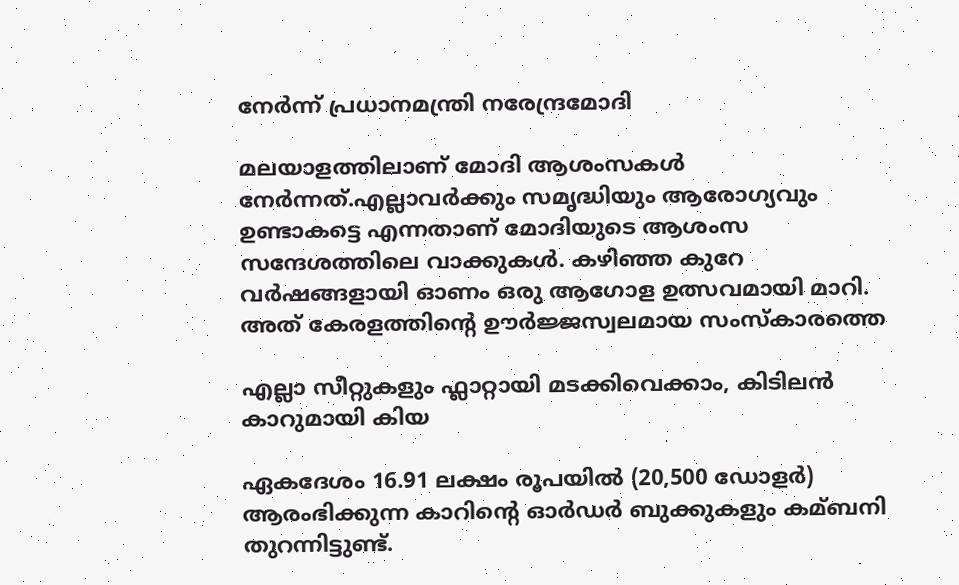നേര്‍ന്ന് പ്രധാനമന്ത്രി നരേന്ദ്രമോദി

മലയാളത്തിലാണ് മോദി ആശംസകള്‍ നേര്‍ന്നത്.എല്ലാവര്‍ക്കും സമൃദ്ധിയും ആരോഗ്യവും ഉണ്ടാകട്ടെ എന്നതാണ് മോദിയുടെ ആശംസ സന്ദേശത്തിലെ വാക്കുകള്‍. കഴിഞ്ഞ കുറേ വര്‍ഷങ്ങളായി ഓണം ഒരു ആഗോള ഉത്സവമായി മാറി. അത് കേരളത്തിന്റെ ഊര്‍ജ്ജസ്വലമായ സംസ്‌കാരത്തെ

എല്ലാ സീറ്റുകളും ഫ്ലാറ്റായി മടക്കിവെക്കാം, കിടിലന്‍ കാറുമായി കിയ

ഏകദേശം 16.91 ലക്ഷം രൂപയില്‍ (20,500 ഡോളര്‍) ആരംഭിക്കുന്ന കാറിന്റെ ഓര്‍ഡര്‍ ബുക്കുകളും കമ്ബനി തുറന്നിട്ടുണ്ട്.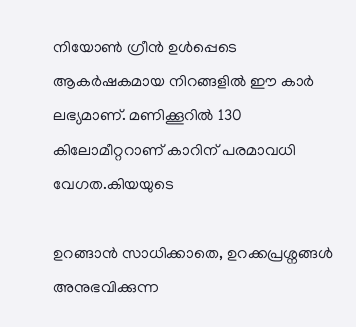നിയോണ്‍ ഗ്രീൻ ഉള്‍പ്പെടെ ആകര്‍ഷകമായ നിറങ്ങളില്‍ ഈ കാര്‍ ലഭ്യമാണ്. മണിക്കൂറില്‍ 130 കിലോമീറ്ററാണ് കാറിന് പരമാവധി വേഗത.കിയയുടെ

ഉറങ്ങാൻ സാധിക്കാതെ, ഉറക്കപ്രശ്നങ്ങൾ അനുഭവിക്കുന്ന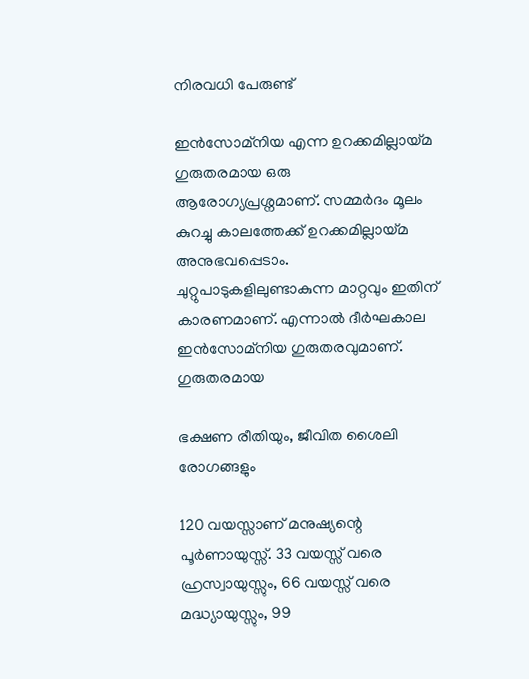നിരവധി പേരുണ്ട്

ഇൻസോമ്നിയ എന്ന ഉറക്കമില്ലായ്മ ഗുരുതരമായ ഒരു ആരോഗ്യപ്രശ്നമാണ്. സമ്മർദം മൂലം കുറച്ചു കാലത്തേക്ക് ഉറക്കമില്ലായ്മ അനുഭവപ്പെടാം. ചുറ്റുപാടുകളിലുണ്ടാകുന്ന മാറ്റവും ഇതിന് കാരണമാണ്. എന്നാൽ ദീർഘകാല ഇൻസോമ്നിയ ഗുരുതരവുമാണ്. ഗുരുതരമായ

ഭക്ഷണ രീതിയും, ജീവിത ശൈലി രോഗങ്ങളും

120 വയസ്സാണ് മനുഷ്യന്റെ പൂർണായുസ്സ്. 33 വയസ്സ് വരെ ഹ്രസ്വായുസ്സും, 66 വയസ്സ് വരെ മദ്ധ്യായുസ്സും, 99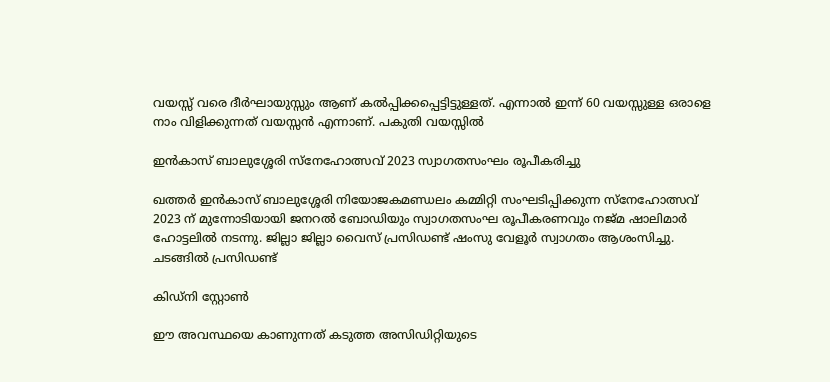വയസ്സ് വരെ ദീർഘായുസ്സും ആണ് കൽപ്പിക്കപ്പെട്ടിട്ടുള്ളത്. എന്നാൽ ഇന്ന് 60 വയസ്സുള്ള ഒരാളെ നാം വിളിക്കുന്നത് വയസ്സൻ എന്നാണ്. പകുതി വയസ്സിൽ

ഇൻകാസ് ബാലുശ്ശേരി സ്നേഹോത്സവ് 2023 സ്വാഗതസംഘം രൂപീകരിച്ചു

ഖത്തർ ഇൻകാസ് ബാലുശ്ശേരി നിയോജകമണ്ഡലം കമ്മിറ്റി സംഘടിപ്പിക്കുന്ന സ്നേഹോത്സവ് 2023 ന് മുന്നോടിയായി ജനറൽ ബോഡിയും സ്വാഗതസംഘ രൂപീകരണവും നജ്മ ഷാലിമാർ ഹോട്ടലിൽ നടന്നു. ജില്ലാ ജില്ലാ വൈസ് പ്രസിഡണ്ട് ഷംസു വേളൂർ സ്വാഗതം ആശംസിച്ചു. ചടങ്ങിൽ പ്രസിഡണ്ട്

കിഡ്നി സ്റ്റോൺ

ഈ അവസ്ഥയെ കാണുന്നത് കടുത്ത അസിഡിറ്റിയുടെ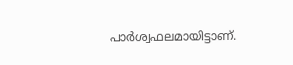പാർശ്വഫലമായിട്ടാണ്.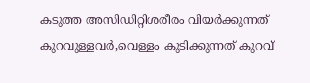കടുത്ത അസിഡിറ്റിശരീരം വിയർക്കുന്നത് കുറവുള്ളവർ,വെള്ളം കുടിക്കുന്നത് കുറവ്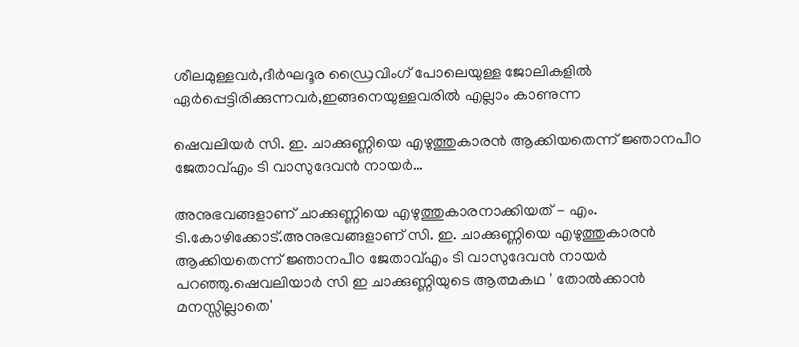ശീലമുള്ളവർ,ദീർഘദൂര ഡ്രൈവിംഗ് പോലെയുള്ള ജോലികളിൽ ഏർപ്പെട്ടിരിക്കുന്നവർ,ഇങ്ങനെയുള്ളവരിൽ എല്ലാം കാണുന്ന

ഷെവലിയർ സി. ഇ. ചാക്കുണ്ണിയെ എഴുത്തുകാരൻ ആക്കിയതെന്ന് ജ്ഞാനപീഠ ജേതാവ്എം ടി വാസുദേവൻ നായർ…

അനുഭവങ്ങളാണ് ചാക്കുണ്ണിയെ എഴുത്തുകാരനാക്കിയത് - എം. ടി.കോഴിക്കോട്.അനുഭവങ്ങളാണ് സി. ഇ. ചാക്കുണ്ണിയെ എഴുത്തുകാരൻ ആക്കിയതെന്ന് ജ്ഞാനപീഠ ജേതാവ്എം ടി വാസുദേവൻ നായർ പറഞ്ഞു.ഷെവലിയാർ സി ഇ ചാക്കുണ്ണിയുടെ ആത്മകഥ ' തോൽക്കാൻ മനസ്സില്ലാതെ'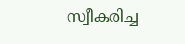സ്വീകരിച്ച